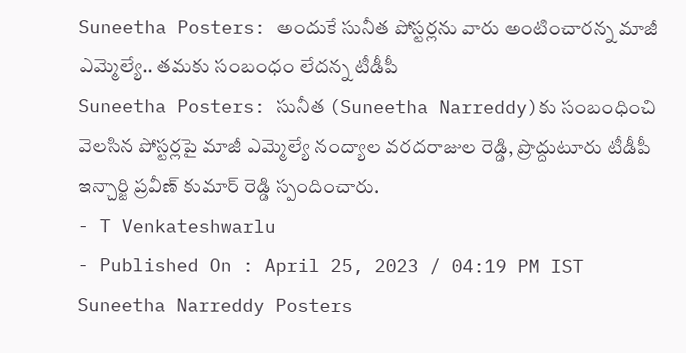Suneetha Posters: అందుకే సునీత పోస్టర్లను వారు అంటించారన్న మాజీ ఎమ్మెల్యే.. తమకు సంబంధం లేదన్న టీడీపీ
Suneetha Posters: సునీత (Suneetha Narreddy)కు సంబంధించి వెలసిన పోస్టర్లపై మాజీ ఎమ్మెల్యే నంద్యాల వరదరాజుల రెడ్డి, ప్రొద్దుటూరు టీడీపీ ఇన్చార్జి ప్రవీణ్ కుమార్ రెడ్డి స్పందించారు.
- T Venkateshwarlu
- Published On : April 25, 2023 / 04:19 PM IST
Suneetha Narreddy Posters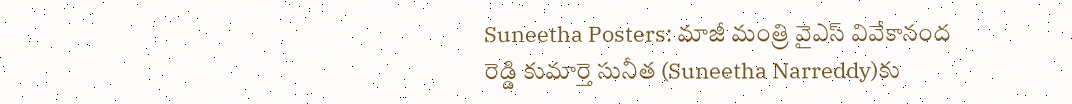Suneetha Posters: మాజీ మంత్రి వైఎస్ వివేకానంద రెడ్డి కుమార్తె సునీత (Suneetha Narreddy)కు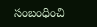సంబంధించి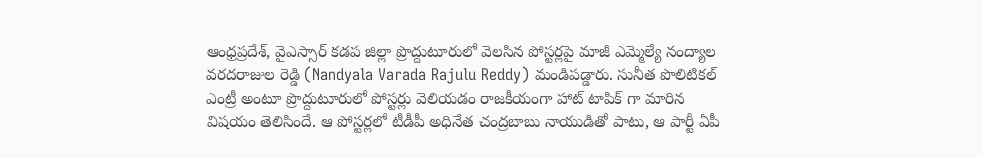ఆంధ్రప్రదేశ్, వైఎస్సార్ కడప జిల్లా ప్రొద్దుటూరులో వెలసిన పోస్టర్లపై మాజీ ఎమ్మెల్యే నంద్యాల వరదరాజుల రెడ్డి (Nandyala Varada Rajulu Reddy) మండిపడ్డారు. సునీత పొలిటికల్ ఎంట్రీ అంటూ ప్రొద్దుటూరులో పోస్టర్లు వెలియడం రాజకీయంగా హాట్ టాపిక్ గా మారిన విషయం తెలిసిందే. ఆ పోస్టర్లలో టీడీపీ అధినేత చంద్రబాబు నాయుడితో పాటు, ఆ పార్టీ ఏపీ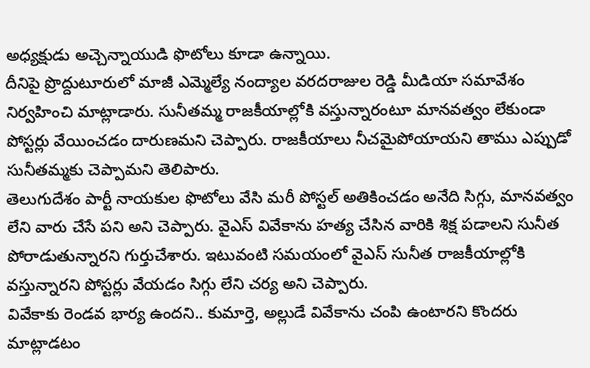అధ్యక్షుడు అచ్చెన్నాయుడి ఫొటోలు కూడా ఉన్నాయి.
దీనిపై ప్రొద్దుటూరులో మాజీ ఎమ్మెల్యే నంద్యాల వరదరాజుల రెడ్డి మీడియా సమావేశం నిర్వహించి మాట్లాడారు. సునీతమ్మ రాజకీయాల్లోకి వస్తున్నారంటూ మానవత్వం లేకుండా పోస్టర్లు వేయించడం దారుణమని చెప్పారు. రాజకీయాలు నీచమైపోయాయని తాము ఎప్పుడో సునీతమ్మకు చెప్పామని తెలిపారు.
తెలుగుదేశం పార్టీ నాయకుల ఫొటోలు వేసి మరీ పోస్టల్ అతికించడం అనేది సిగ్గు, మానవత్వం లేని వారు చేసే పని అని చెప్పారు. వైఎస్ వివేకాను హత్య చేసిన వారికి శిక్ష పడాలని సునీత పోరాడుతున్నారని గుర్తుచేశారు. ఇటువంటి సమయంలో వైఎస్ సునీత రాజకీయాల్లోకి వస్తున్నారని పోస్టర్లు వేయడం సిగ్గు లేని చర్య అని చెప్పారు.
వివేకాకు రెండవ భార్య ఉందని.. కుమార్తె, అల్లుడే వివేకాను చంపి ఉంటారని కొందరు మాట్లాడటం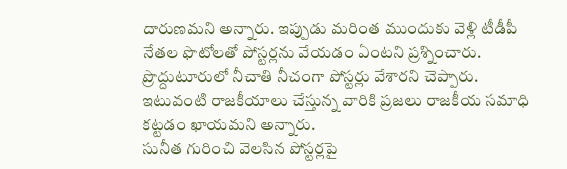దారుణమని అన్నారు. ఇప్పుడు మరింత ముందుకు వెళ్లి టీడీపీ నేతల ఫొటోలతో పోస్టర్లను వేయడం ఏంటని ప్రశ్నించారు. ప్రొద్దుటూరులో నీచాతి నీచంగా పోస్టర్లు వేశారని చెప్పారు. ఇటువంటి రాజకీయాలు చేస్తున్న వారికి ప్రజలు రాజకీయ సమాధి కట్టడం ఖాయమని అన్నారు.
సునీత గురించి వెలసిన పోస్టర్లపై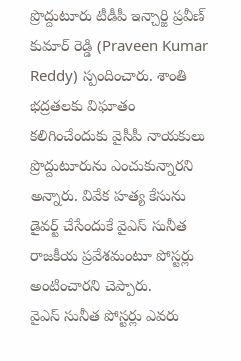ప్రొద్దుటూరు టీడీపీ ఇన్చార్జి ప్రవీణ్ కుమార్ రెడ్డి (Praveen Kumar Reddy) స్పందించారు. శాంతి భద్రతలకు విఘాతం కలిగించేందుకు వైసీపీ నాయకులు ప్రొద్దుటూరును ఎంచుకున్నారని అన్నారు. వివేక హత్య కేసును డైవర్ట్ చేసేందుకే వైఎస్ సునీత రాజకీయ ప్రవేశమంటూ పోస్టర్లు అంటించారని చెప్పారు.
వైఎస్ సునీత పోస్టర్లు ఎవరు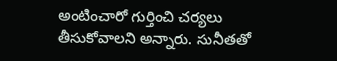అంటించారో గుర్తించి చర్యలు తీసుకోవాలని అన్నారు. సునీతతో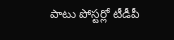పాటు పోస్టర్లో టీడీపీ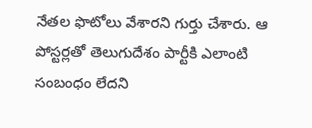నేతల ఫొటోలు వేశారని గుర్తు చేశారు. ఆ పోస్టర్లతో తెలుగుదేశం పార్టీకి ఎలాంటి సంబంధం లేదని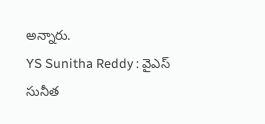అన్నారు.
YS Sunitha Reddy : వైఎస్ సునీత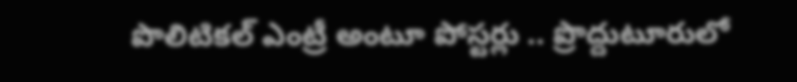పొలిటికల్ ఎంట్రీ అంటూ పోస్టర్లు .. ప్రొద్దుటూరులో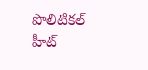పొలిటికల్ హీట్